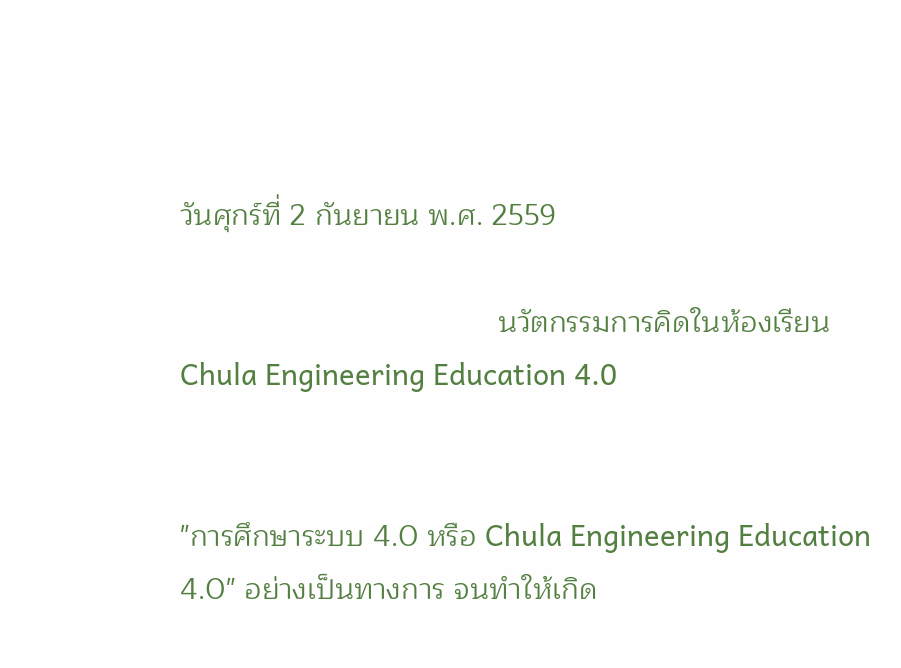วันศุกร์ที่ 2 กันยายน พ.ศ. 2559

                                      นวัตกรรมการคิดในห้องเรียน Chula Engineering Education 4.0


"การศึกษาระบบ 4.0 หรือ Chula Engineering Education 4.0" อย่างเป็นทางการ จนทำให้เกิด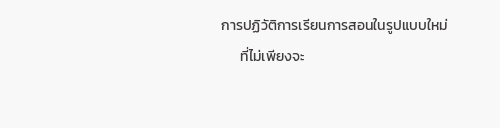การปฏิวัติการเรียนการสอนในรูปแบบใหม่
      ที่ไม่เพียงจะ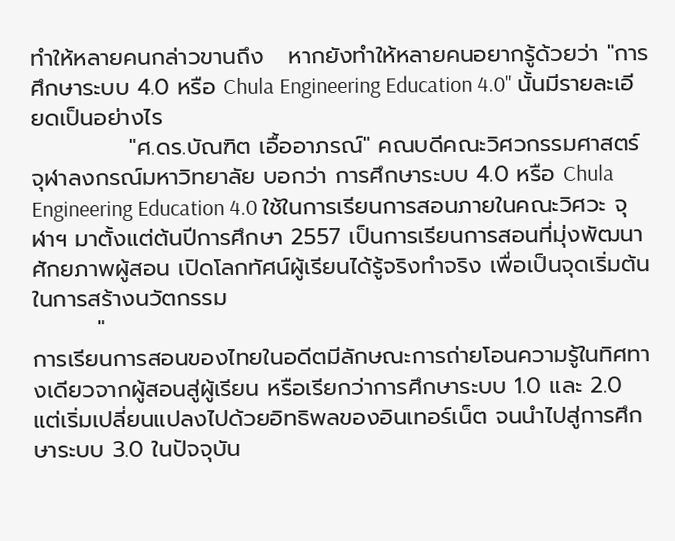ทำให้หลายคนกล่าวขานถึง   หากยังทำให้หลายคนอยากรู้ด้วยว่า "การศึกษาระบบ 4.0 หรือ Chula Engineering Education 4.0" นั้นมีรายละเอียดเป็นอย่างไร
            "ศ.ดร.บัณฑิต เอื้ออาภรณ์" คณบดีคณะวิศวกรรมศาสตร์ จุฬาลงกรณ์มหาวิทยาลัย บอกว่า การศึกษาระบบ 4.0 หรือ Chula Engineering Education 4.0 ใช้ในการเรียนการสอนภายในคณะวิศวะ จุฬาฯ มาตั้งแต่ต้นปีการศึกษา 2557 เป็นการเรียนการสอนที่มุ่งพัฒนาศักยภาพผู้สอน เปิดโลกทัศน์ผู้เรียนได้รู้จริงทำจริง เพื่อเป็นจุดเริ่มต้นในการสร้างนวัตกรรม
        "
การเรียนการสอนของไทยในอดีตมีลักษณะการถ่ายโอนความรู้ในทิศทางเดียวจากผู้สอนสู่ผู้เรียน หรือเรียกว่าการศึกษาระบบ 1.0 และ 2.0 แต่เริ่มเปลี่ยนแปลงไปด้วยอิทธิพลของอินเทอร์เน็ต จนนำไปสู่การศึกษาระบบ 3.0 ในปัจจุบัน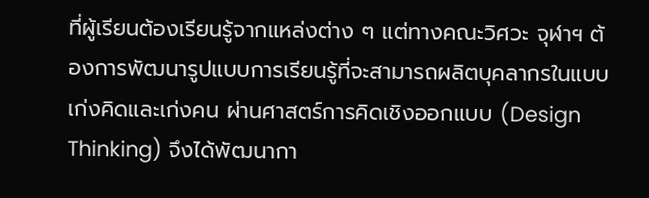ที่ผู้เรียนต้องเรียนรู้จากแหล่งต่าง ๆ แต่ทางคณะวิศวะ จุฬาฯ ต้องการพัฒนารูปแบบการเรียนรู้ที่จะสามารถผลิตบุคลากรในแบบเก่งคิดและเก่งคน ผ่านศาสตร์การคิดเชิงออกแบบ (Design Thinking) จึงได้พัฒนากา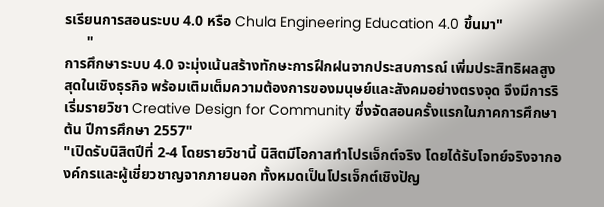รเรียนการสอนระบบ 4.0 หรือ Chula Engineering Education 4.0 ขึ้นมา"
      "
การศึกษาระบบ 4.0 จะมุ่งเน้นสร้างทักษะการฝึกฝนจากประสบการณ์ เพิ่มประสิทธิผลสูงสุดในเชิงธุรกิจ พร้อมเติมเต็มความต้องการของมนุษย์และสังคมอย่างตรงจุด จึงมีการริเริ่มรายวิชา Creative Design for Community ซึ่งจัดสอนครั้งแรกในภาคการศึกษาต้น ปีการศึกษา 2557"
"เปิดรับนิสิตปีที่ 2-4 โดยรายวิชานี้ นิสิตมีโอกาสทำโปรเจ็กต์จริง โดยได้รับโจทย์จริงจากองค์กรและผู้เชี่ยวชาญจากภายนอก ทั้งหมดเป็นโปรเจ็กต์เชิงปัญ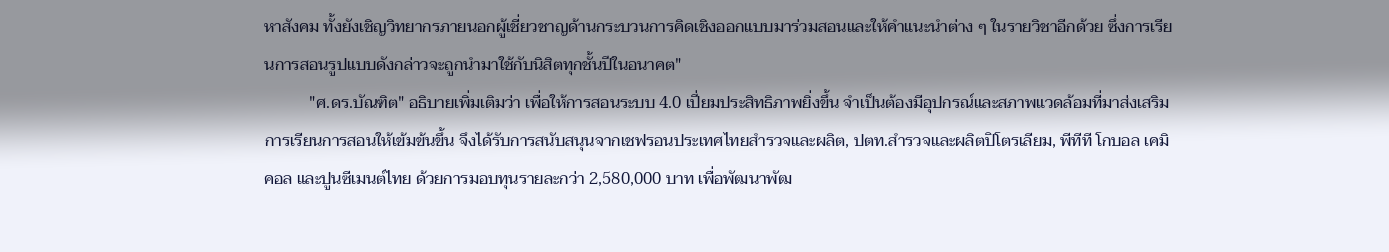หาสังคม ทั้งยังเชิญวิทยากรภายนอกผู้เชี่ยวชาญด้านกระบวนการคิดเชิงออกแบบมาร่วมสอนและให้คำแนะนำต่าง ๆ ในรายวิชาอีกด้วย ซึ่งการเรียนการสอนรูปแบบดังกล่าวจะถูกนำมาใช้กับนิสิตทุกชั้นปีในอนาคต"
           "ศ.ดร.บัณฑิต" อธิบายเพิ่มเติมว่า เพื่อให้การสอนระบบ 4.0 เปี่ยมประสิทธิภาพยิ่งขึ้น จำเป็นต้องมีอุปกรณ์และสภาพแวดล้อมที่มาส่งเสริมการเรียนการสอนให้เข้มข้นขึ้น จึงได้รับการสนับสนุนจากเชฟรอนประเทศไทยสำรวจและผลิต, ปตท.สำรวจและผลิตปิโตรเลียม, พีทีที โกบอล เคมิคอล และปูนซีเมนต์ไทย ด้วยการมอบทุนรายละกว่า 2,580,000 บาท เพื่อพัฒนาพัฒ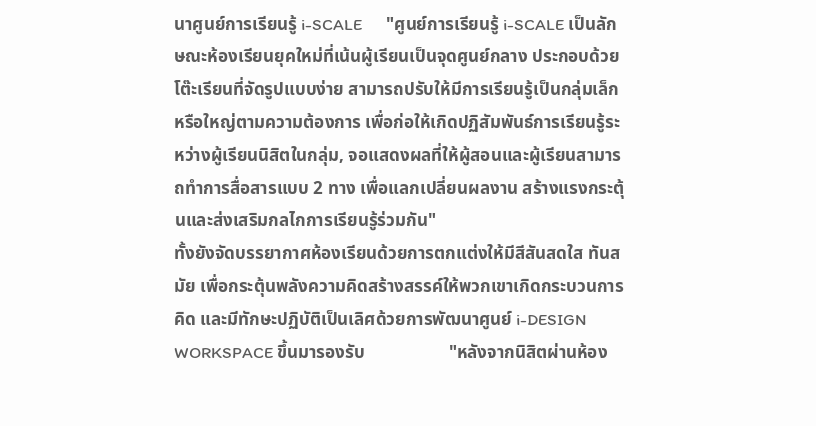นาศูนย์การเรียนรู้ i-SCALE      "ศูนย์การเรียนรู้ i-SCALE เป็นลักษณะห้องเรียนยุคใหม่ที่เน้นผู้เรียนเป็นจุดศูนย์กลาง ประกอบด้วยโต๊ะเรียนที่จัดรูปแบบง่าย สามารถปรับให้มีการเรียนรู้เป็นกลุ่มเล็กหรือใหญ่ตามความต้องการ เพื่อก่อให้เกิดปฏิสัมพันธ์การเรียนรู้ระหว่างผู้เรียนนิสิตในกลุ่ม, จอแสดงผลที่ให้ผู้สอนและผู้เรียนสามารถทำการสื่อสารแบบ 2 ทาง เพื่อแลกเปลี่ยนผลงาน สร้างแรงกระตุ้นและส่งเสริมกลไกการเรียนรู้ร่วมกัน"
ทั้งยังจัดบรรยากาศห้องเรียนด้วยการตกแต่งให้มีสีสันสดใส ทันสมัย เพื่อกระตุ้นพลังความคิดสร้างสรรค์ให้พวกเขาเกิดกระบวนการคิด และมีทักษะปฏิบัติเป็นเลิศด้วยการพัฒนาศูนย์ i-DESIGN WORKSPACE ขึ้นมารองรับ                   "หลังจากนิสิตผ่านห้อง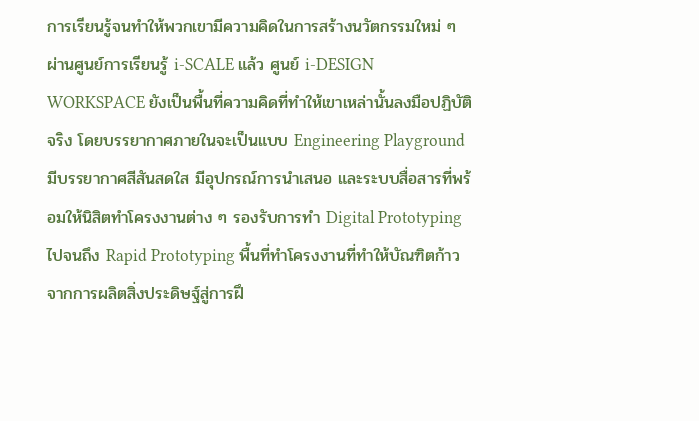การเรียนรู้จนทำให้พวกเขามีความคิดในการสร้างนวัตกรรมใหม่ ๆ ผ่านศูนย์การเรียนรู้ i-SCALE แล้ว ศูนย์ i-DESIGN WORKSPACE ยังเป็นพื้นที่ความคิดที่ทำให้เขาเหล่านั้นลงมือปฏิบัติจริง โดยบรรยากาศภายในจะเป็นแบบ Engineering Playground มีบรรยากาศสีสันสดใส มีอุปกรณ์การนำเสนอ และระบบสื่อสารที่พร้อมให้นิสิตทำโครงงานต่าง ๆ รองรับการทำ Digital Prototyping ไปจนถึง Rapid Prototyping พื้นที่ทำโครงงานที่ทำให้บัณฑิตก้าวจากการผลิตสิ่งประดิษฐ์สู่การฝึ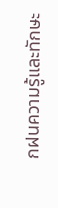กฝนความรู้และทักษะ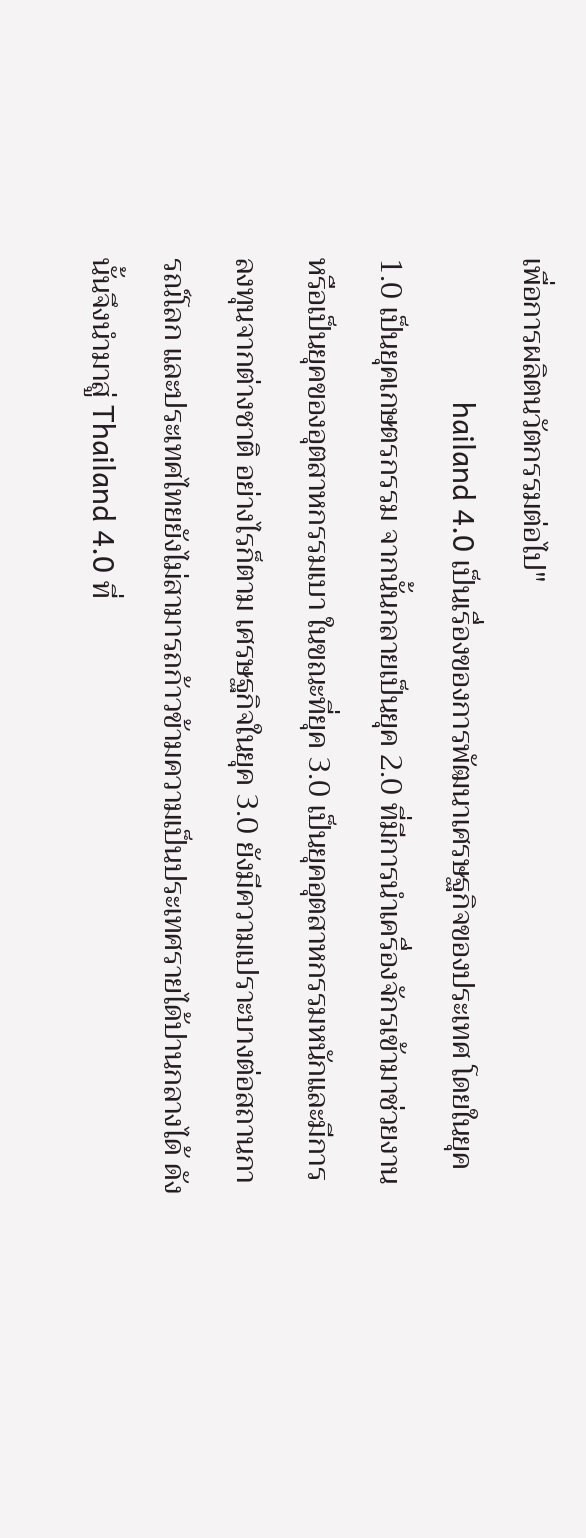เพื่อการผลิตนวัตกรรมต่อไป"
                  hailand 4.0 เป็นเรื่องของการพัฒนาเศรษฐกิจของประเทศ โดยในยุค 1.0 เป็นยุคเกษตรกรรม จากนั้นกลายเป็นยุค 2.0 ที่มีการนำเครื่องจักรเข้ามาช่วยงานหรือเป็นยุคของอุตสาหกรรมเบา ในขณะที่ยุค 3.0 เป็นยุคอุตสาหกรรมหนักและมีการลงทุนจากต่างชาติ อย่างไรก็ตาม เศรษฐกิจในยุค 3.0 ยังมีความเปราะบางต่อสถานการณ์โลก และประเทศไทยยังไม่สามารถก้าวข้ามความเป็นประเทศรายได้ปานกลางได้ ดังนั้นจึงนำมาสู่ Thailand 4.0 ที่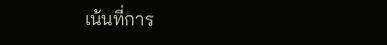เน้นที่การ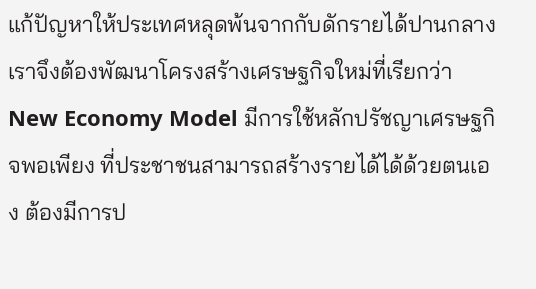แก้ปัญหาให้ประเทศหลุดพ้นจากกับดักรายได้ปานกลาง เราจึงต้องพัฒนาโครงสร้างเศรษฐกิจใหม่ที่เรียกว่า New Economy Model มีการใช้หลักปรัชญาเศรษฐกิจพอเพียง ที่ประชาชนสามารถสร้างรายได้ได้ด้วยตนเอง ต้องมีการป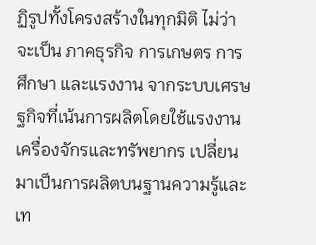ฏิรูปทั้งโครงสร้างในทุกมิติ ไม่ว่าจะเป็น ภาคธุรกิจ การเกษตร การศึกษา และแรงงาน จากระบบเศรษฐกิจที่เน้นการผลิตโดยใช้แรงงาน เครื่องจักรและทรัพยากร เปลี่ยนมาเป็นการผลิตบนฐานความรู้และเท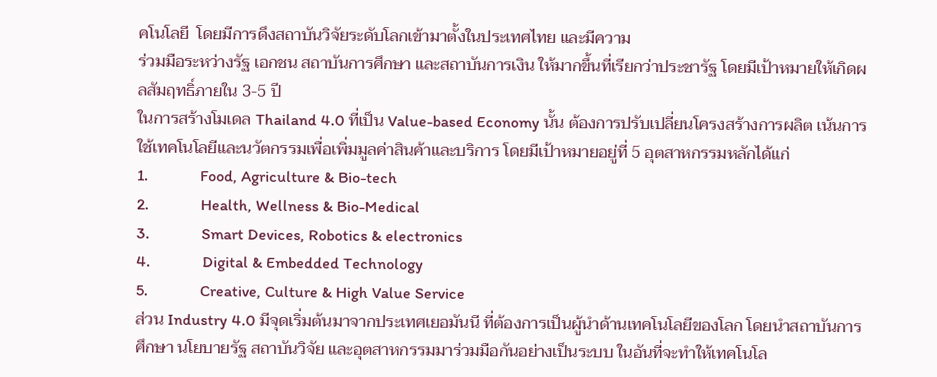คโนโลยี  โดยมีการดึงสถาบันวิจัยระดับโลกเข้ามาตั้งในประเทศไทย และมีความ
ร่วมมือระหว่างรัฐ เอกชน สถาบันการศึกษา และสถาบันการเงิน ให้มากขึ้นที่เรียกว่าประชารัฐ โดยมีเป้าหมายให้เกิดผลสัมฤทธิ์ภายใน 3-5 ปี
ในการสร้างโมเดล Thailand 4.0 ที่เป็น Value-based Economy นั้น ต้องการปรับเปลี่ยนโครงสร้างการผลิต เน้นการใช้เทคโนโลยีและนวัตกรรมเพื่อเพิ่มมูลค่าสินค้าและบริการ โดยมีเป้าหมายอยู่ที่ 5 อุตสาหกรรมหลักได้แก่
1.             Food, Agriculture & Bio-tech
2.             Health, Wellness & Bio-Medical
3.             Smart Devices, Robotics & electronics
4.             Digital & Embedded Technology
5.             Creative, Culture & High Value Service
ส่วน Industry 4.0 มีจุดเริ่มต้นมาจากประเทศเยอมันนี ที่ต้องการเป็นผู้นำด้านเทคโนโลยีของโลก โดยนำสถาบันการศึกษา นโยบายรัฐ สถาบันวิจัย และอุตสาหกรรมมาร่วมมือกันอย่างเป็นระบบ ในอันที่จะทำให้เทคโนโล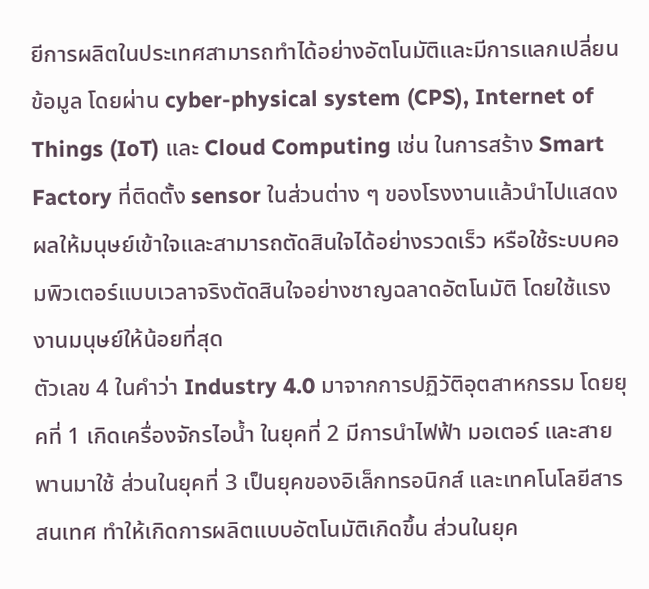ยีการผลิตในประเทศสามารถทำได้อย่างอัตโนมัติและมีการแลกเปลี่ยนข้อมูล โดยผ่าน cyber-physical system (CPS), Internet of Things (IoT) และ Cloud Computing เช่น ในการสร้าง Smart Factory ที่ติดตั้ง sensor ในส่วนต่าง ๆ ของโรงงานแล้วนำไปแสดงผลให้มนุษย์เข้าใจและสามารถตัดสินใจได้อย่างรวดเร็ว หรือใช้ระบบคอมพิวเตอร์แบบเวลาจริงตัดสินใจอย่างชาญฉลาดอัตโนมัติ โดยใช้แรงงานมนุษย์ให้น้อยที่สุด
ตัวเลข 4 ในคำว่า Industry 4.0 มาจากการปฏิวัติอุตสาหกรรม โดยยุคที่ 1 เกิดเครื่องจักรไอน้ำ ในยุคที่ 2 มีการนำไฟฟ้า มอเตอร์ และสายพานมาใช้ ส่วนในยุคที่ 3 เป็นยุคของอิเล็กทรอนิกส์ และเทคโนโลยีสารสนเทศ ทำให้เกิดการผลิตแบบอัตโนมัติเกิดขึ้น ส่วนในยุค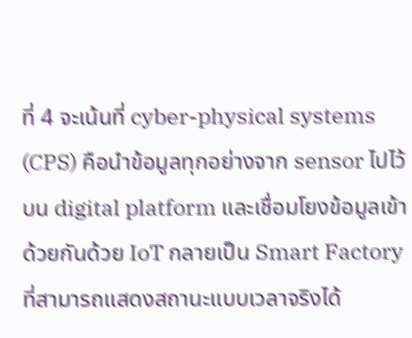ที่ 4 จะเน้นที่ cyber-physical systems (CPS) คือนำข้อมูลทุกอย่างจาก sensor ไปไว้บน digital platform และเชื่อมโยงข้อมูลเข้าด้วยกันด้วย IoT กลายเป็น Smart Factory ที่สามารถแสดงสถานะแบบเวลาจริงได้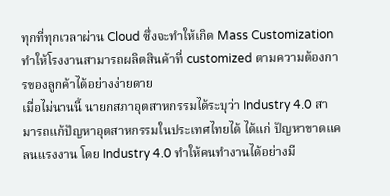ทุกที่ทุกเวลาผ่าน Cloud ซึ่งจะทำให้เกิด Mass Customization ทำให้โรงงานสามารถผลิตสินค้าที่ customized ตามความต้องการของลูกค้าได้อย่างง่ายดาย
เมื่อไม่นานนี้ นายกสภาอุตสาหกรรมได้ระบุว่า Industry 4.0 สามารถแก้ปัญหาอุตสาหกรรมในประเทศไทยได้ ได้แก่ ปัญหาขาดแคลนแรงงาน โดย Industry 4.0 ทำให้คนทำงานได้อย่างมี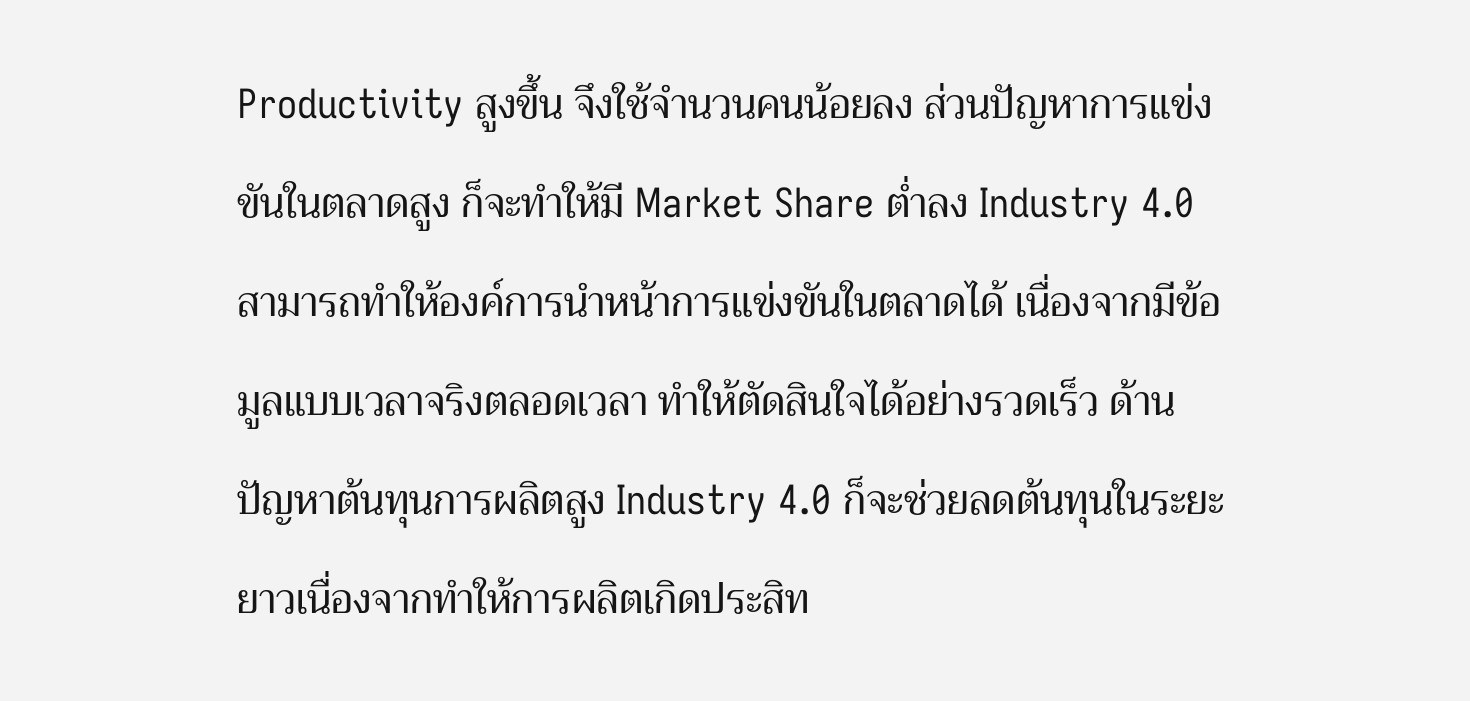Productivity สูงขึ้น จึงใช้จำนวนคนน้อยลง ส่วนปัญหาการแข่งขันในตลาดสูง ก็จะทำให้มี Market Share ต่ำลง Industry 4.0 สามารถทำให้องค์การนำหน้าการแข่งขันในตลาดได้ เนื่องจากมีข้อมูลแบบเวลาจริงตลอดเวลา ทำให้ตัดสินใจได้อย่างรวดเร็ว ด้านปัญหาต้นทุนการผลิตสูง Industry 4.0 ก็จะช่วยลดต้นทุนในระยะยาวเนื่องจากทำให้การผลิตเกิดประสิท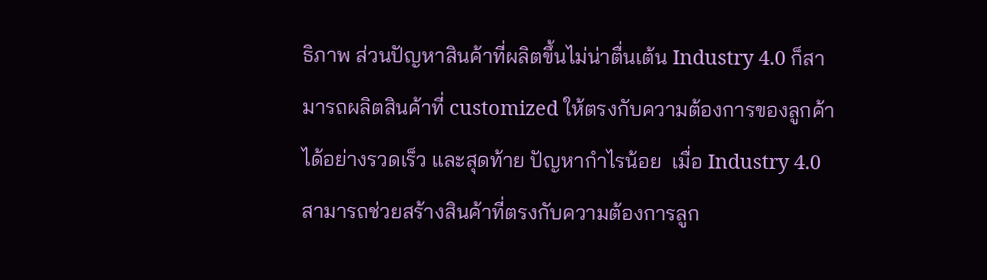ธิภาพ ส่วนปัญหาสินค้าที่ผลิตขึ้นไม่น่าตื่นเต้น Industry 4.0 ก็สามารถผลิตสินค้าที่ customized ให้ตรงกับความต้องการของลูกค้าได้อย่างรวดเร็ว และสุดท้าย ปัญหากำไรน้อย  เมื่อ Industry 4.0 สามารถช่วยสร้างสินค้าที่ตรงกับความต้องการลูก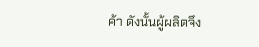ค้า ดังนั้นผู้ผลิตจึง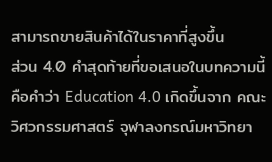สามารถขายสินค้าได้ในราคาที่สูงขึ้น
ส่วน 4.0 คำสุดท้ายที่ขอเสนอในบทความนี้ คือคำว่า Education 4.0 เกิดขึ้นจาก คณะวิศวกรรมศาสตร์ จุฬาลงกรณ์มหาวิทยา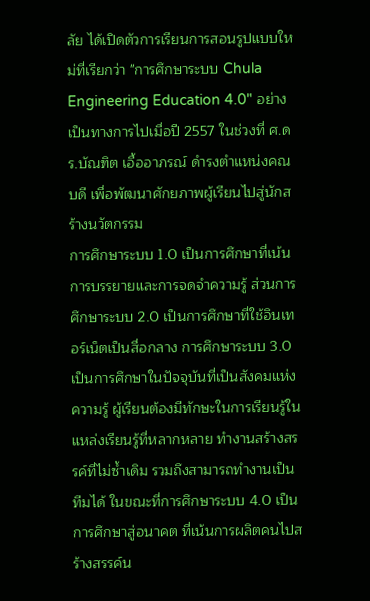ลัย ได้เปิดตัวการเรียนการสอนรูปแบบใหม่ที่เรียกว่า "การศึกษาระบบ Chula Engineering Education 4.0" อย่างเป็นทางการไปเมื่อปี 2557 ในช่วงที่ ศ.ดร.บัณฑิต เอื้ออาภรณ์ ดำรงตำแหน่งคณบดี เพื่อพัฒนาศักยภาพผู้เรียนไปสู่นักสร้างนวัตกรรม
การศึกษาระบบ 1.0 เป็นการศึกษาที่เน้นการบรรยายและการจดจำความรู้ ส่วนการศึกษาระบบ 2.0 เป็นการศึกษาที่ใช้อินเทอร์เน็ตเป็นสื่อกลาง การศึกษาระบบ 3.0 เป็นการศึกษาในปัจจุบันที่เป็นสังคมแห่งความรู้ ผู้เรียนต้องมีทักษะในการเรียนรู้ในแหล่งเรียนรู้ที่หลากหลาย ทำงานสร้างสรรค์ที่ไม่ซ้ำเดิม รวมถึงสามารถทำงานเป็นทีมได้ ในขณะที่การศึกษาระบบ 4.0 เป็นการศึกษาสู่อนาคต ที่เน้นการผลิตคนไปสร้างสรรค์น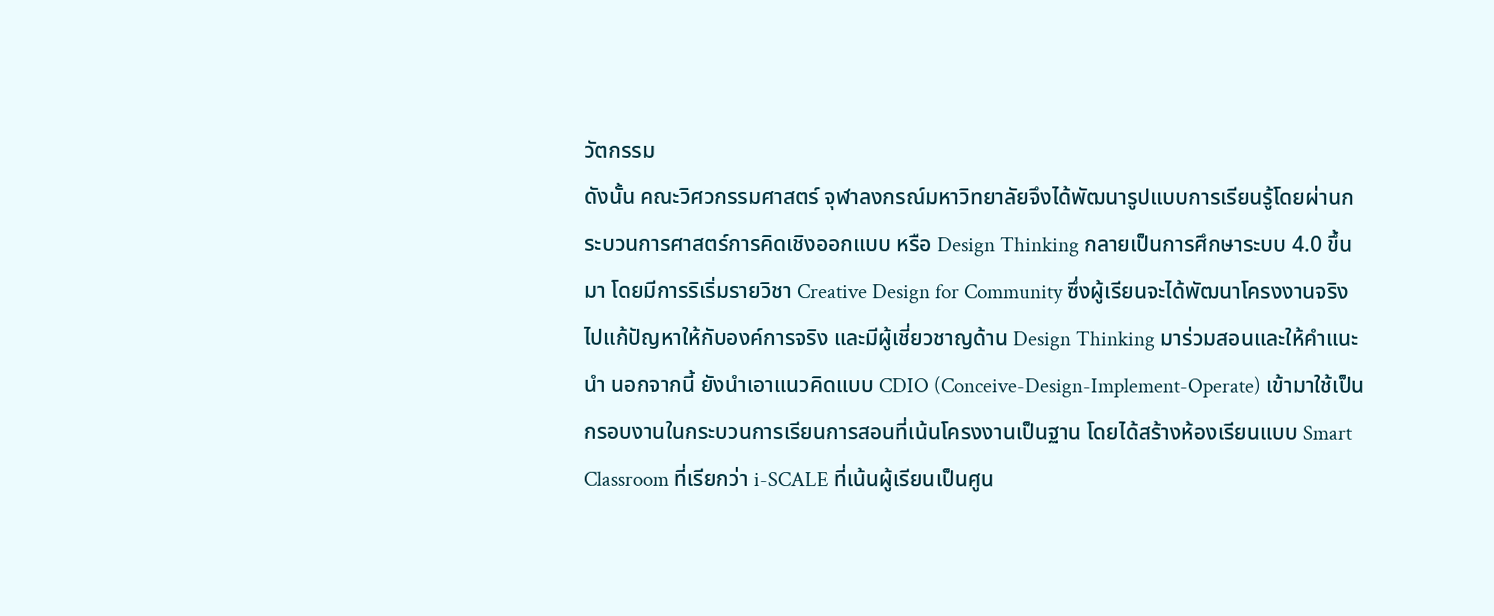วัตกรรม
ดังนั้น คณะวิศวกรรมศาสตร์ จุฬาลงกรณ์มหาวิทยาลัยจึงได้พัฒนารูปแบบการเรียนรู้โดยผ่านกระบวนการศาสตร์การคิดเชิงออกแบบ หรือ Design Thinking กลายเป็นการศึกษาระบบ 4.0 ขึ้นมา โดยมีการริเริ่มรายวิชา Creative Design for Community ซึ่งผู้เรียนจะได้พัฒนาโครงงานจริงไปแก้ปัญหาให้กับองค์การจริง และมีผู้เชี่ยวชาญด้าน Design Thinking มาร่วมสอนและให้คำแนะนำ นอกจากนี้ ยังนำเอาแนวคิดแบบ CDIO (Conceive-Design-Implement-Operate) เข้ามาใช้เป็นกรอบงานในกระบวนการเรียนการสอนที่เน้นโครงงานเป็นฐาน โดยได้สร้างห้องเรียนแบบ Smart Classroom ที่เรียกว่า i-SCALE ที่เน้นผู้เรียนเป็นศูน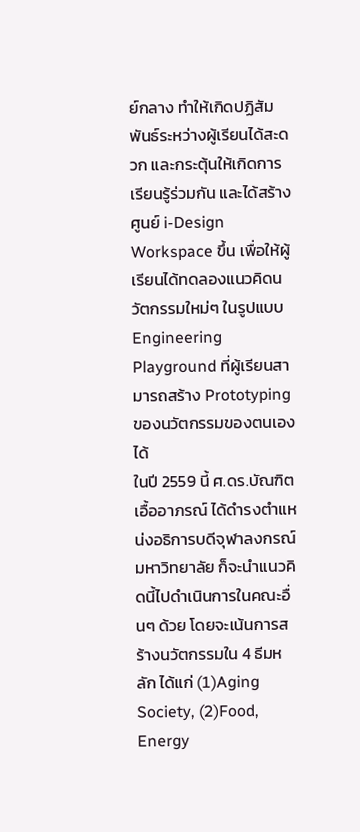ย์กลาง ทำให้เกิดปฏิสัมพันธ์ระหว่างผู้เรียนได้สะดวก และกระตุ้นให้เกิดการเรียนรู้ร่วมกัน และได้สร้างศูนย์ i-Design Workspace ขึ้น เพื่อให้ผู้เรียนได้ทดลองแนวคิดนวัตกรรมใหม่ๆ ในรูปแบบ Engineering Playground ที่ผู้เรียนสามารถสร้าง Prototyping ของนวัตกรรมของตนเองได้
ในปี 2559 นี้ ศ.ดร.บัณฑิต เอื้ออาภรณ์ ได้ดำรงตำแหน่งอธิการบดีจุฬาลงกรณ์มหาวิทยาลัย ก็จะนำแนวคิดนี้ไปดำเนินการในคณะอื่นๆ ด้วย โดยจะเน้นการสร้างนวัตกรรมใน 4 ธีมหลัก ได้แก่ (1)Aging Society, (2)Food, Energy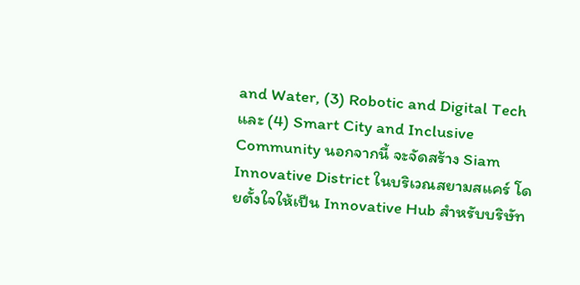and Water, (3) Robotic and Digital Tech และ (4) Smart City and Inclusive Community นอกจากนี้ จะจัดสร้าง Siam Innovative District ในบริเวณสยามสแคร์ โดยตั้งใจให้เป็น Innovative Hub สำหรับบริษัท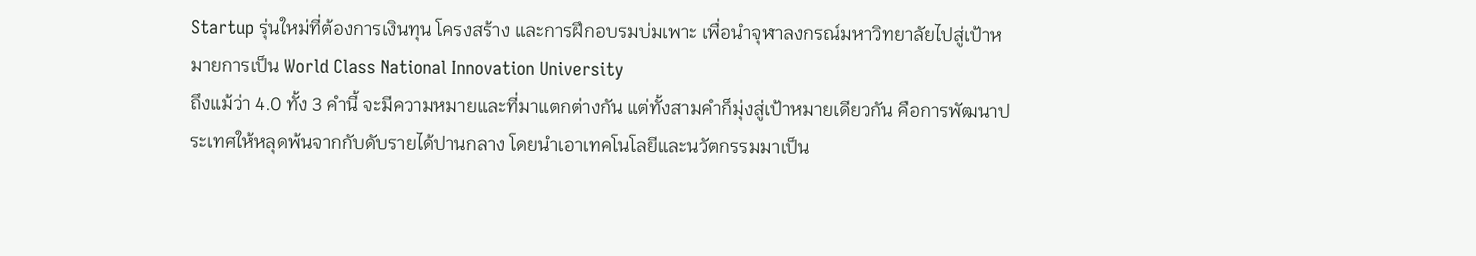Startup รุ่นใหม่ที่ต้องการเงินทุน โครงสร้าง และการฝึกอบรมบ่มเพาะ เพื่อนำจุฬาลงกรณ์มหาวิทยาลัยไปสู่เป้าหมายการเป็น World Class National Innovation University
ถึงแม้ว่า 4.0 ทั้ง 3 คำนี้ จะมีความหมายและที่มาแตกต่างกัน แต่ทั้งสามคำก็มุ่งสู่เป้าหมายเดียวกัน คือการพัฒนาประเทศให้หลุดพ้นจากกับดับรายได้ปานกลาง โดยนำเอาเทคโนโลยีและนวัตกรรมมาเป็น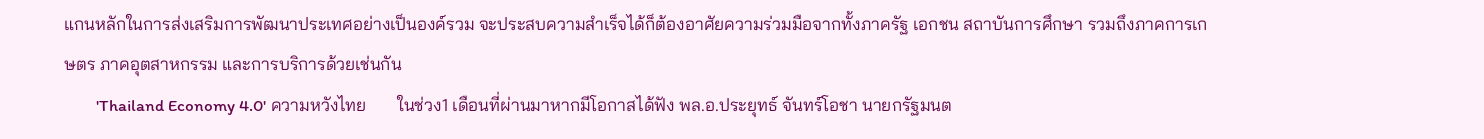แกนหลักในการส่งเสริมการพัฒนาประเทศอย่างเป็นองค์รวม จะประสบความสำเร็จได้ก็ต้องอาศัยความร่วมมือจากทั้งภาครัฐ เอกชน สถาบันการศึกษา รวมถึงภาคการเกษตร ภาคอุตสาหกรรม และการบริการด้วยเช่นกัน
        'Thailand Economy 4.0' ความหวังไทย       ในช่วง1 เดือนที่ผ่านมาหากมีโอกาสได้ฟัง พล.อ.ประยุทธ์ จันทร์โอชา นายกรัฐมนต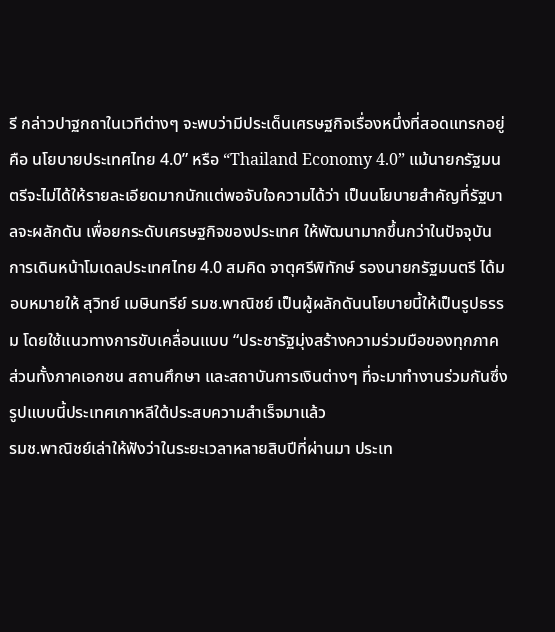รี กล่าวปาฐกถาในเวทีต่างๆ จะพบว่ามีประเด็นเศรษฐกิจเรื่องหนึ่งที่สอดแทรกอยู่คือ นโยบายประเทศไทย 4.0” หรือ “Thailand Economy 4.0” แม้นายกรัฐมนตรีจะไม่ได้ให้รายละเอียดมากนักแต่พอจับใจความได้ว่า เป็นนโยบายสำคัญที่รัฐบาลจะผลักดัน เพื่อยกระดับเศรษฐกิจของประเทศ ให้พัฒนามากขึ้นกว่าในปัจจุบัน
การเดินหน้าโมเดลประเทศไทย 4.0 สมคิด จาตุศรีพิทักษ์ รองนายกรัฐมนตรี ได้มอบหมายให้ สุวิทย์ เมษินทรีย์ รมช.พาณิชย์ เป็นผู้ผลักดันนโยบายนี้ให้เป็นรูปธรรม โดยใช้แนวทางการขับเคลื่อนแบบ “ประชารัฐมุ่งสร้างความร่วมมือของทุกภาคส่วนทั้งภาคเอกชน สถานศึกษา และสถาบันการเงินต่างๆ ที่จะมาทำงานร่วมกันซึ่งรูปแบบนี้ประเทศเกาหลีใต้ประสบความสำเร็จมาแล้ว
รมช.พาณิชย์เล่าให้ฟังว่าในระยะเวลาหลายสิบปีที่ผ่านมา ประเท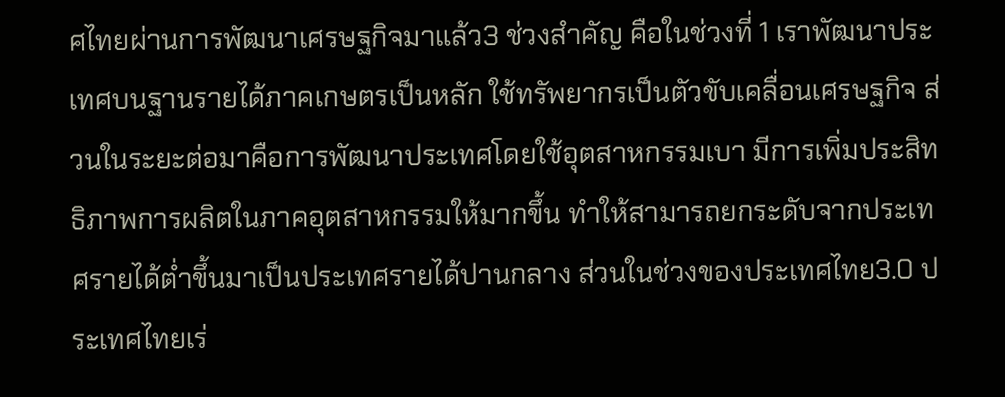ศไทยผ่านการพัฒนาเศรษฐกิจมาแล้ว3 ช่วงสำคัญ คือในช่วงที่ 1 เราพัฒนาประเทศบนฐานรายได้ภาคเกษตรเป็นหลัก ใช้ทรัพยากรเป็นตัวขับเคลื่อนเศรษฐกิจ ส่วนในระยะต่อมาคือการพัฒนาประเทศโดยใช้อุตสาหกรรมเบา มีการเพิ่มประสิทธิภาพการผลิตในภาคอุตสาหกรรมให้มากขึ้น ทำให้สามารถยกระดับจากประเทศรายได้ต่ำขึ้นมาเป็นประเทศรายได้ปานกลาง ส่วนในช่วงของประเทศไทย3.0 ประเทศไทยเร่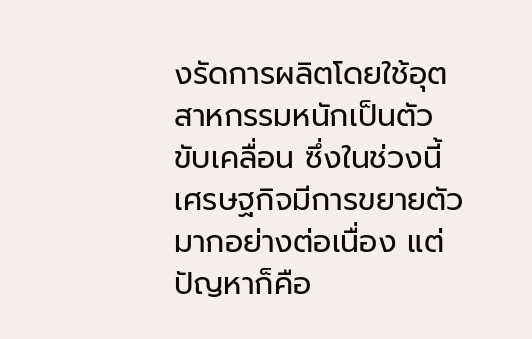งรัดการผลิตโดยใช้อุตสาหกรรมหนักเป็นตัวขับเคลื่อน ซึ่งในช่วงนี้เศรษฐกิจมีการขยายตัวมากอย่างต่อเนื่อง แต่ปัญหาก็คือ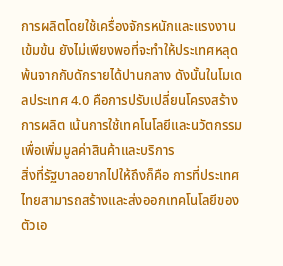การผลิตโดยใช้เครื่องจักรหนักและแรงงานเข้มข้น ยังไม่เพียงพอที่จะทำให้ประเทศหลุดพ้นจากกับดักรายได้ปานกลาง ดังนั้นในโมเดลประเทศ 4.0 คือการปรับเปลี่ยนโครงสร้างการผลิต เน้นการใช้เทคโนโลยีและนวัตกรรมเพื่อเพิ่มมูลค่าสินค้าและบริการ
สิ่งที่รัฐบาลอยากไปให้ถึงก็คือ การที่ประเทศไทยสามารถสร้างและส่งออกเทคโนโลยีของตัวเอ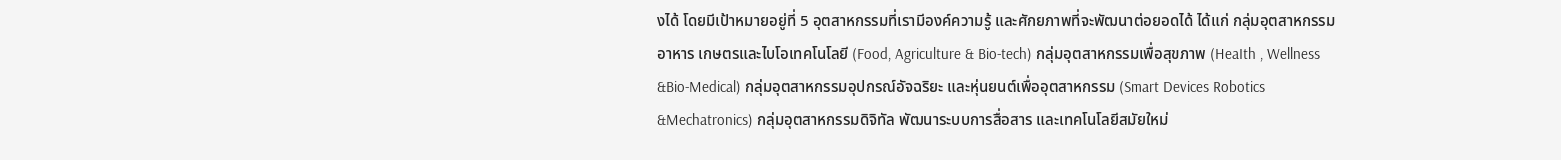งได้ โดยมีเป้าหมายอยู่ที่ 5 อุตสาหกรรมที่เรามีองค์ความรู้ และศักยภาพที่จะพัฒนาต่อยอดได้ ได้แก่ กลุ่มอุตสาหกรรมอาหาร เกษตรและไบโอเทคโนโลยี (Food, Agriculture & Bio-tech) กลุ่มอุตสาหกรรมเพื่อสุขภาพ (HeaIth , Wellness &Bio-Medical) กลุ่มอุตสาหกรรมอุปกรณ์อัจฉริยะ และหุ่นยนต์เพื่ออุตสาหกรรม (Smart Devices Robotics &Mechatronics) กลุ่มอุตสาหกรรมดิจิทัล พัฒนาระบบการสื่อสาร และเทคโนโลยีสมัยใหม่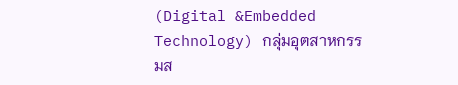(Digital &Embedded Technology) กลุ่มอุตสาหกรรมส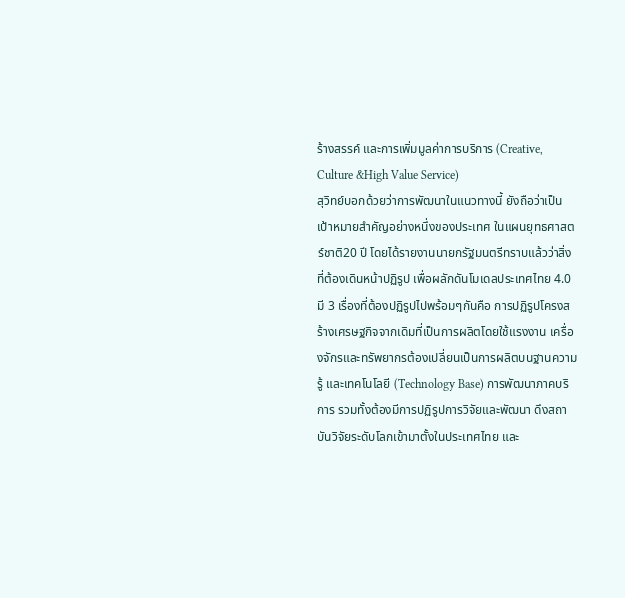ร้างสรรค์ และการเพิ่มมูลค่าการบริการ (Creative, Culture &High Value Service)
สุวิทย์บอกด้วยว่าการพัฒนาในแนวทางนี้ ยังถือว่าเป็นเป้าหมายสำคัญอย่างหนึ่งของประเทศ ในแผนยุทธศาสตร์ชาติ20 ปี โดยได้รายงานนายกรัฐมนตรีทราบแล้วว่าสิ่งที่ต้องเดินหน้าปฏิรูป เพื่อผลักดันโมเดลประเทศไทย 4.0 มี 3 เรื่องที่ต้องปฏิรูปไปพร้อมๆกันคือ การปฏิรูปโครงสร้างเศรษฐกิจจากเดิมที่เป็นการผลิตโดยใช้แรงงาน เครื่องจักรและทรัพยากรต้องเปลี่ยนเป็นการผลิตบนฐานความรู้ และเทคโนโลยี (Technology Base) การพัฒนาภาคบริการ รวมทั้งต้องมีการปฏิรูปการวิจัยและพัฒนา ดึงสถาบันวิจัยระดับโลกเข้ามาตั้งในประเทศไทย และ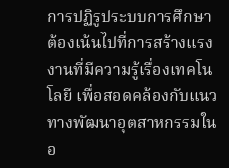การปฏิรูประบบการศึกษา ต้องเน้นไปที่การสร้างแรงงานที่มีความรู้เรื่องเทคโนโลยี เพื่อสอดคล้องกับแนวทางพัฒนาอุตสาหกรรมในอ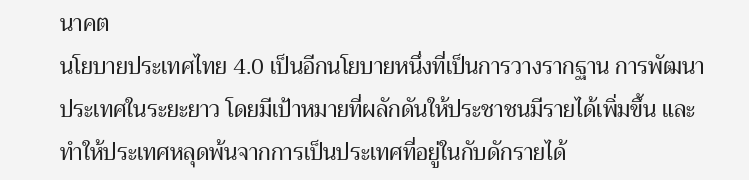นาคต
นโยบายประเทศไทย 4.0 เป็นอีกนโยบายหนึ่งที่เป็นการวางรากฐาน การพัฒนาประเทศในระยะยาว โดยมีเป้าหมายที่ผลักดันให้ประชาชนมีรายได้เพิ่มขึ้น และทำให้ประเทศหลุดพ้นจากการเป็นประเทศที่อยู่ในกับดักรายได้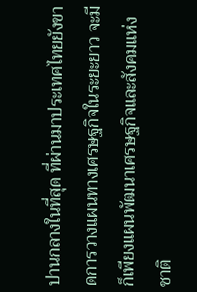ปานกลางในที่สุด ที่ผ่านมาประเทศไทยยังขาดการวางแผนทางเศรษฐกิจในระยะยาว จะมีก็เพียงแผนพัฒนาเศรษฐกิจและสังคมแห่งชาติ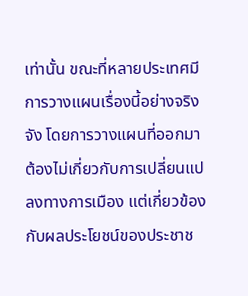เท่านั้น ขณะที่หลายประเทศมีการวางแผนเรื่องนี้อย่างจริงจัง โดยการวางแผนที่ออกมาต้องไม่เกี่ยวกับการเปลี่ยนแปลงทางการเมือง แต่เกี่ยวข้องกับผลประโยชน์ของประชาช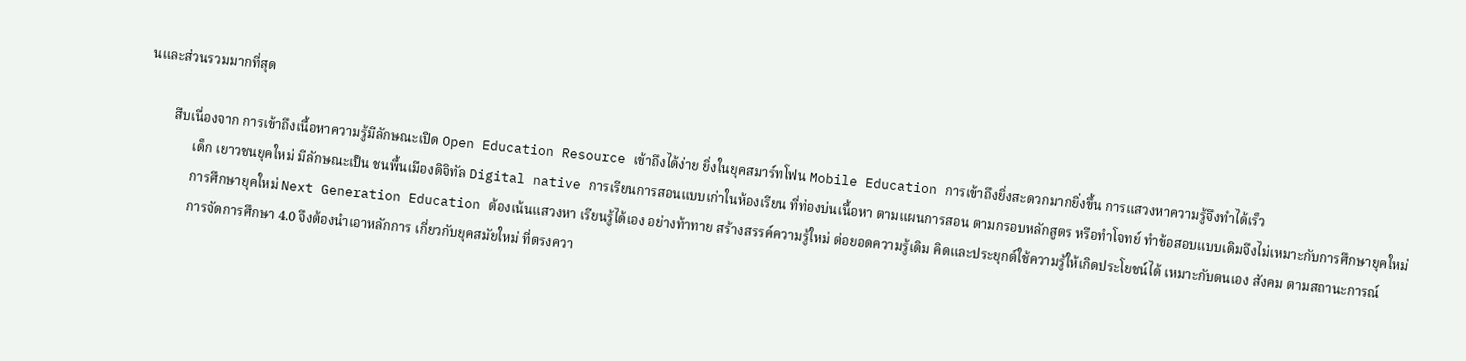นและส่วนรวมมากที่สุด

        สืบเนื่องจาก การเข้าถึงเนื้อหาความรู้มีลักษณะเปิด Open Education Resource เข้าถึงได้ง่าย ยิ่งในยุคสมาร์ทโฟน Mobile Education การเข้าถึงยิ่งสะดวกมากยิ่งขึ้น การแสวงหาความรู้จึงทำได้เร็ว
              เด็ก เยาวชนยุคใหม่ มีลักษณะเป็น ชนพื้นเมืองดิจิทัล Digital native การเรียนการสอนแบบเก่าในห้องเรียน ที่ท่องบ่นเนื้อหา ตามแผนการสอน ตามกรอบหลักสูตร หรือทำโจทย์ ทำข้อสอบแบบเดิมจึงไม่เหมาะกับการศึกษายุคใหม่
              การศึกษายุคใหม่ Next Generation Education ต้องเน้นแสวงหา เรียนรู้ได้เอง อย่างท้าทาย สร้างสรรค์ความรู้ใหม่ ต่อยอดความรู้เดิม คิดและประยุกต์ใช้ความรู้ให้เกิดประโยชน์ได้ เหมาะกับตนเอง สังคม ตามสถานะการณ์
              การจัดการศึกษา 4.0 จึงต้องนำเอาหลักการ เกี่ยวกับยุคสมัยใหม่ ที่ตรงควา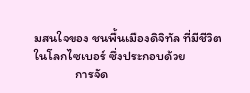มสนใจของ ชนพื้นเมืองดิจิทัล ที่มีชีวิตในโลกไซเบอร์ ซึ่งประกอบด้วย
              การจัด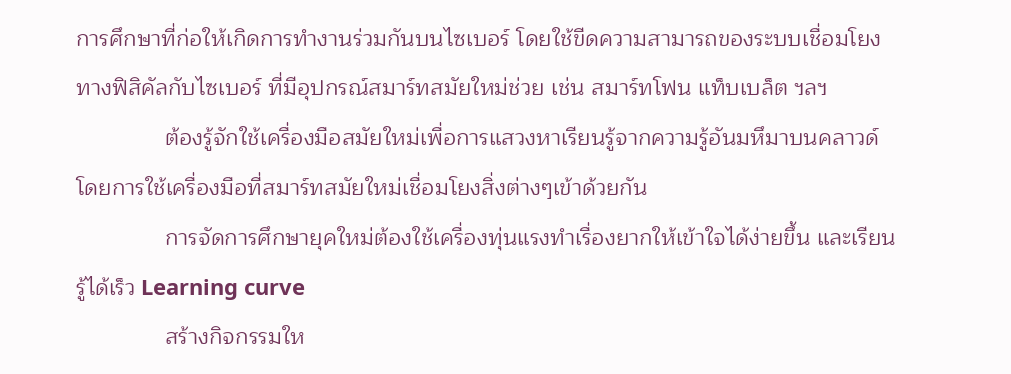การศึกษาที่ก่อให้เกิดการทำงานร่วมกันบนไซเบอร์ โดยใช้ขีดความสามารถของระบบเชื่อมโยงทางฟิสิคัลกับไซเบอร์ ที่มีอุปกรณ์สมาร์ทสมัยใหม่ช่วย เช่น สมาร์ทโฟน แท็บเบล็ต ฯลฯ
              ต้องรู้จักใช้เครื่องมือสมัยใหม่เพื่อการแสวงหาเรียนรู้จากความรู้อันมหึมาบนคลาวด์ โดยการใช้เครื่องมือที่สมาร์ทสมัยใหม่เชื่อมโยงสิ่งต่างๆเข้าด้วยกัน
              การจัดการศึกษายุคใหม่ต้องใช้เครื่องทุ่นแรงทำเรื่องยากให้เข้าใจได้ง่ายขึ้น และเรียนรู้ได้เร็ว Learning curve
              สร้างกิจกรรมให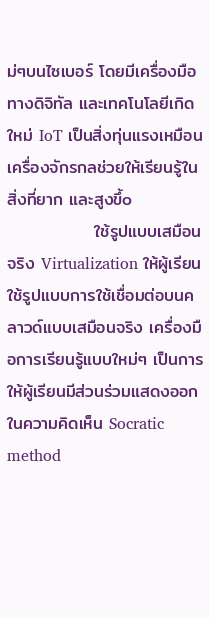ม่ๆบนไซเบอร์ โดยมีเครื่องมือทางดิจิทัล และเทคโนโลยีเกิดใหม่ IoT เป็นสิ่งทุ่นแรงเหมือนเครื่องจักรกลช่วยให้เรียนรู้ในสิ่งที่ยาก และสูงขึ้o
              ใช้รูปแบบเสมือนจริง Virtualization ให้ผู้เรียนใช้รูปแบบการใช้เชื่อมต่อบนคลาวด์แบบเสมือนจริง เครื่องมือการเรียนรู้แบบใหม่ๆ เป็นการให้ผู้เรียนมีส่วนร่วมแสดงออกในความคิดเห็น Socratic method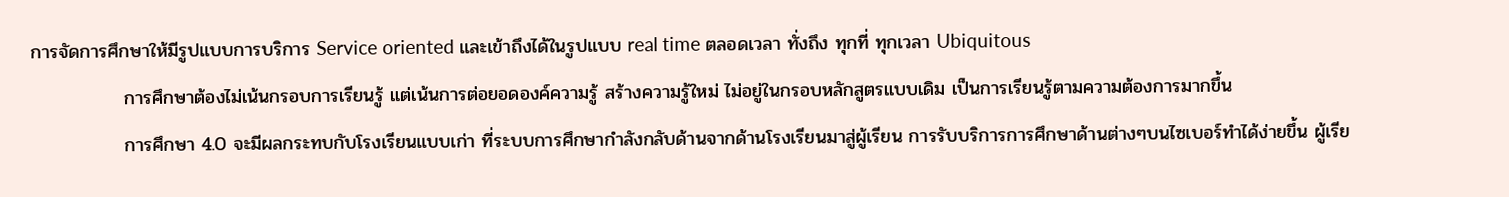การจัดการศึกษาให้มีรูปแบบการบริการ Service oriented และเข้าถึงได้ในรูปแบบ real time ตลอดเวลา ทั่งถึง ทุกที่ ทุกเวลา Ubiquitous
              การศึกษาต้องไม่เน้นกรอบการเรียนรู้ แต่เน้นการต่อยอดองค์ความรู้ สร้างความรู้ใหม่ ไม่อยู่ในกรอบหลักสูตรแบบเดิม เป็นการเรียนรู้ตามความต้องการมากขึ้น
              การศึกษา 4.0 จะมีผลกระทบกับโรงเรียนแบบเก่า ที่ระบบการศึกษากำลังกลับด้านจากด้านโรงเรียนมาสู่ผู้เรียน การรับบริการการศึกษาด้านต่างๆบนไซเบอร์ทำได้ง่ายขึ้น ผู้เรีย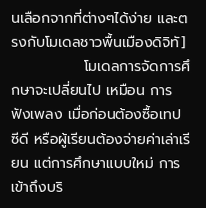นเลือกจากที่ต่างๆได้ง่าย และตรงกับโมเดลชาวพื้นเมืองดิจิทั]
              โมเดลการจัดการศึกษาจะเปลี่ยนไป เหมือน การฟังเพลง เมื่อก่อนต้องซื้อเทป ซีดี หรือผู้เรียนต้องจ่ายค่าเล่าเรียน แต่การศึกษาแบบใหม่ การเข้าถึงบริ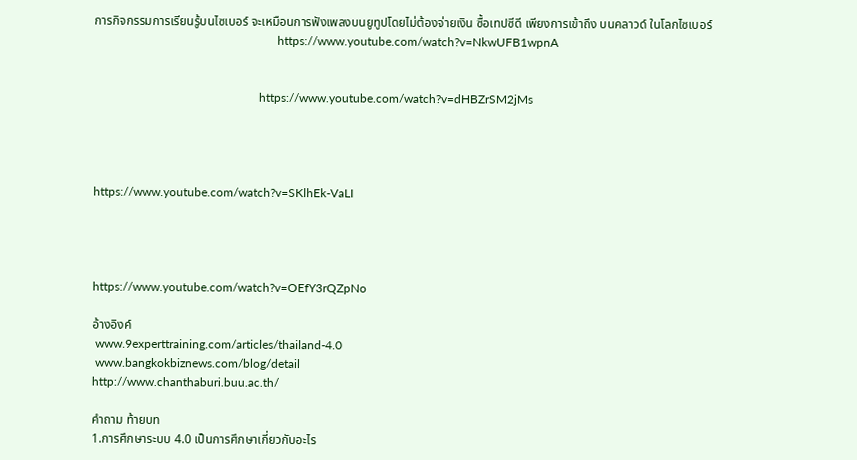การกิจกรรมการเรียนรู้บนไซเบอร์ จะเหมือนการฟังเพลงบนยูทูปโดยไม่ต้องจ่ายเงิน ซื้อเทปซีดี เพียงการเข้าถึง บนคลาวด์ ในโลกไซเบอร์
                                                             https://www.youtube.com/watch?v=NkwUFB1wpnA


                                                       https://www.youtube.com/watch?v=dHBZrSM2jMs




https://www.youtube.com/watch?v=SKlhEk-VaLI




https://www.youtube.com/watch?v=OEfY3rQZpNo

อ้างอิงค์
 www.9experttraining.com/articles/thailand-4.0
 www.bangkokbiznews.com/blog/detail
http://www.chanthaburi.buu.ac.th/

คำถาม ท้ายบท
1.การศึกษาระบบ 4.0 เป็นการศึกษาเกี่ยวกับอะไร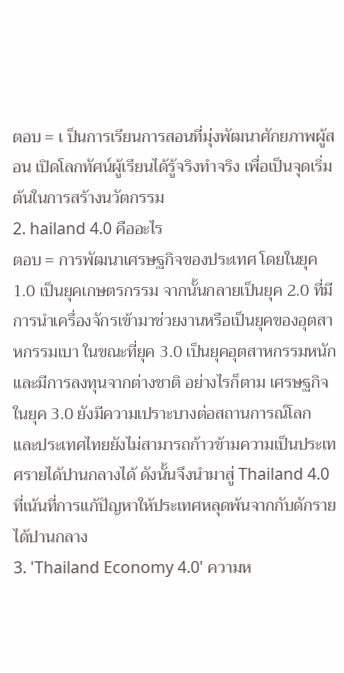ตอบ = เ ป็นการเรียนการสอนที่มุ่งพัฒนาศักยภาพผู้สอน เปิดโลกทัศน์ผู้เรียนได้รู้จริงทำจริง เพื่อเป็นจุดเริ่มต้นในการสร้างนวัตกรรม
2. hailand 4.0 คืออะไร
ตอบ = การพัฒนาเศรษฐกิจของประเทศ โดยในยุค 1.0 เป็นยุคเกษตรกรรม จากนั้นกลายเป็นยุค 2.0 ที่มีการนำเครื่องจักรเข้ามาช่วยงานหรือเป็นยุคของอุตสาหกรรมเบา ในขณะที่ยุค 3.0 เป็นยุคอุตสาหกรรมหนักและมีการลงทุนจากต่างชาติ อย่างไรก็ตาม เศรษฐกิจในยุค 3.0 ยังมีความเปราะบางต่อสถานการณ์โลก และประเทศไทยยังไม่สามารถก้าวข้ามความเป็นประเทศรายได้ปานกลางได้ ดังนั้นจึงนำมาสู่ Thailand 4.0 ที่เน้นที่การแก้ปัญหาให้ประเทศหลุดพ้นจากกับดักรายได้ปานกลาง
3. 'Thailand Economy 4.0' ความห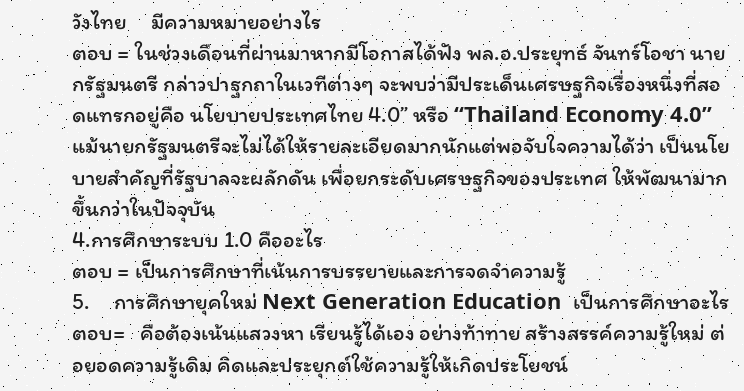วังไทย     มีความหมายอย่างไร
ตอบ = ในช่วงเดือนที่ผ่านมาหากมีโอกาสได้ฟัง พล.อ.ประยุทธ์ จันทร์โอชา นายกรัฐมนตรี กล่าวปาฐกถาในเวทีต่างๆ จะพบว่ามีประเด็นเศรษฐกิจเรื่องหนึ่งที่สอดแทรกอยู่คือ นโยบายประเทศไทย 4.0” หรือ “Thailand Economy 4.0” แม้นายกรัฐมนตรีจะไม่ได้ให้รายละเอียดมากนักแต่พอจับใจความได้ว่า เป็นนโยบายสำคัญที่รัฐบาลจะผลักดัน เพื่อยกระดับเศรษฐกิจของประเทศ ให้พัฒนามากขึ้นกว่าในปัจจุบัน
4.การศึกษาระบบ 1.0 คืออะไร
ตอบ = เป็นการศึกษาที่เน้นการบรรยายและการจดจำความรู้
5.     การศึกษายุคใหม่ Next Generation Education  เป็นการศึกษาอะไร
ตอบ=   คือต้องเน้นแสวงหา เรียนรู้ได้เอง อย่างท้าทาย สร้างสรรค์ความรู้ใหม่ ต่อยอดความรู้เดิม คิดและประยุกต์ใช้ความรู้ให้เกิดประโยชน์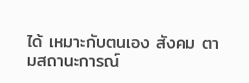ได้ เหมาะกับตนเอง สังคม ตามสถานะการณ์